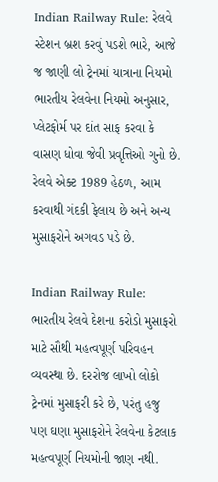Indian Railway Rule: રેલવે સ્ટેશન બ્રશ કરવું પડશે ભારે, આજે જ જાણી લો ટ્રેનમાં યાત્રાના નિયમો
ભારતીય રેલવેના નિયમો અનુસાર, પ્લેટફોર્મ પર દાંત સાફ કરવા કે વાસણ ધોવા જેવી પ્રવૃત્તિઓ ગુનો છે. રેલવે એક્ટ 1989 હેઠળ, આમ કરવાથી ગંદકી ફેલાય છે અને અન્ય મુસાફરોને અગવડ પડે છે.

Indian Railway Rule: ભારતીય રેલવે દેશના કરોડો મુસાફરો માટે સૌથી મહત્વપૂર્ણ પરિવહન વ્યવસ્થા છે. દરરોજ લાખો લોકો ટ્રેનમાં મુસાફરી કરે છે, પરંતુ હજુ પણ ઘણા મુસાફરોને રેલવેના કેટલાક મહત્વપૂર્ણ નિયમોની જાણ નથી.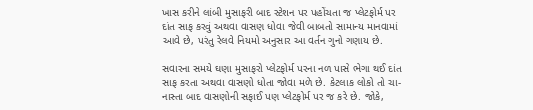ખાસ કરીને લાંબી મુસાફરી બાદ સ્ટેશન પર પહોંચતા જ પ્લેટફોર્મ પર દાંત સાફ કરવું અથવા વાસણ ધોવા જેવી બાબતો સામાન્ય માનવામાં આવે છે, પરંતુ રેલવે નિયમો અનુસાર આ વર્તન ગુનો ગણાય છે.

સવારના સમયે ઘણા મુસાફરો પ્લેટફોર્મ પરના નળ પાસે ભેગા થઈ દાંત સાફ કરતા અથવા વાસણો ધોતા જોવા મળે છે. કેટલાક લોકો તો ચા-નાસ્તા બાદ વાસણોની સફાઈ પણ પ્લેટફોર્મ પર જ કરે છે. જોકે,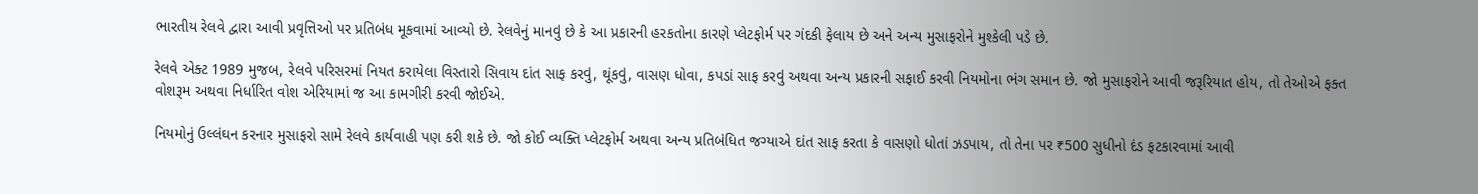ભારતીય રેલવે દ્વારા આવી પ્રવૃત્તિઓ પર પ્રતિબંધ મૂકવામાં આવ્યો છે. રેલવેનું માનવું છે કે આ પ્રકારની હરકતોના કારણે પ્લેટફોર્મ પર ગંદકી ફેલાય છે અને અન્ય મુસાફરોને મુશ્કેલી પડે છે.

રેલવે એક્ટ 1989 મુજબ, રેલવે પરિસરમાં નિયત કરાયેલા વિસ્તારો સિવાય દાંત સાફ કરવું, થૂંકવું, વાસણ ધોવા, કપડાં સાફ કરવું અથવા અન્ય પ્રકારની સફાઈ કરવી નિયમોના ભંગ સમાન છે. જો મુસાફરોને આવી જરૂરિયાત હોય, તો તેઓએ ફક્ત વોશરૂમ અથવા નિર્ધારિત વોશ એરિયામાં જ આ કામગીરી કરવી જોઈએ.

નિયમોનું ઉલ્લંઘન કરનાર મુસાફરો સામે રેલવે કાર્યવાહી પણ કરી શકે છે. જો કોઈ વ્યક્તિ પ્લેટફોર્મ અથવા અન્ય પ્રતિબંધિત જગ્યાએ દાંત સાફ કરતા કે વાસણો ધોતાં ઝડપાય, તો તેના પર ₹500 સુધીનો દંડ ફટકારવામાં આવી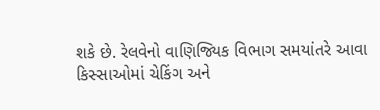શકે છે. રેલવેનો વાણિજ્યિક વિભાગ સમયાંતરે આવા કિસ્સાઓમાં ચેકિંગ અને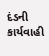દંડની કાર્યવાહી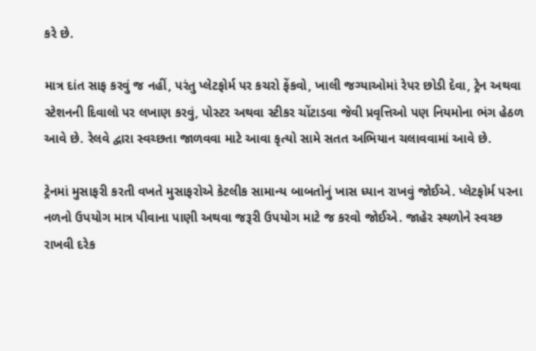કરે છે.

માત્ર દાંત સાફ કરવું જ નહીં, પરંતુ પ્લેટફોર્મ પર કચરો ફેંકવો, ખાલી જગ્યાઓમાં રેપર છોડી દેવા, ટ્રેન અથવા સ્ટેશનની દિવાલો પર લખાણ કરવું, પોસ્ટર અથવા સ્ટીકર ચોંટાડવા જેવી પ્રવૃત્તિઓ પણ નિયમોના ભંગ હેઠળ આવે છે. રેલવે દ્વારા સ્વચ્છતા જાળવવા માટે આવા કૃત્યો સામે સતત અભિયાન ચલાવવામાં આવે છે.

ટ્રેનમાં મુસાફરી કરતી વખતે મુસાફરોએ કેટલીક સામાન્ય બાબતોનું ખાસ ધ્યાન રાખવું જોઈએ. પ્લેટફોર્મ પરના નળનો ઉપયોગ માત્ર પીવાના પાણી અથવા જરૂરી ઉપયોગ માટે જ કરવો જોઈએ. જાહેર સ્થળોને સ્વચ્છ રાખવી દરેક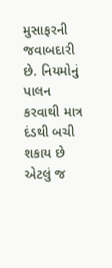મુસાફરની જવાબદારી છે. નિયમોનું પાલન કરવાથી માત્ર દંડથી બચી શકાય છે એટલું જ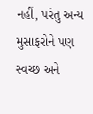નહીં, પરંતુ અન્ય મુસાફરોને પણ સ્વચ્છ અને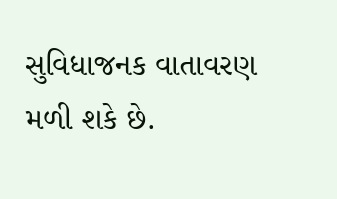સુવિધાજનક વાતાવરણ મળી શકે છે.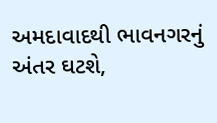અમદાવાદથી ભાવનગરનું અંતર ઘટશે,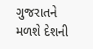ગુજરાતને મળશે દેશની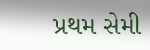પ્રથમ સેમી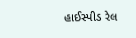હાઈસ્પીડ રેલ